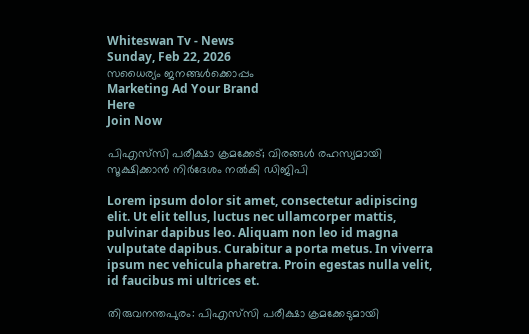Whiteswan Tv - News
Sunday, Feb 22, 2026
സധൈര്യം ജനങ്ങൾക്കൊപ്പം
Marketing Ad Your Brand
Here
Join Now

പിഎസ്‌സി പരീക്ഷാ ക്രമക്കേട്; വിരങ്ങള്‍ രഹസ്യമായി സൂക്ഷിക്കാന്‍ നിര്‍ദേശം നൽകി ഡിജിപി

Lorem ipsum dolor sit amet, consectetur adipiscing elit. Ut elit tellus, luctus nec ullamcorper mattis, pulvinar dapibus leo. Aliquam non leo id magna vulputate dapibus. Curabitur a porta metus. In viverra ipsum nec vehicula pharetra. Proin egestas nulla velit, id faucibus mi ultrices et.

തിരുവനന്തപുരം: പിഎസ്‌സി പരീക്ഷാ ക്രമക്കേടുമായി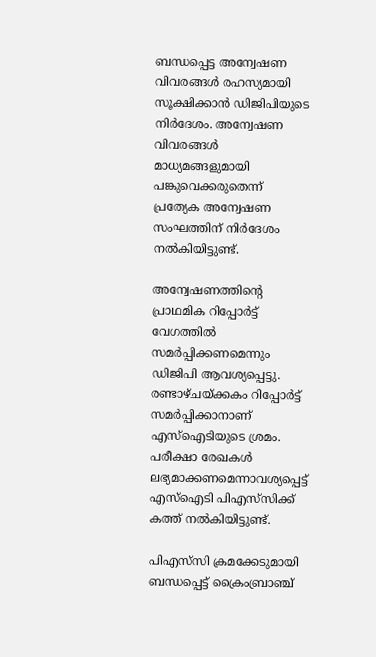ബന്ധപ്പെട്ട അന്വേഷണ വിവരങ്ങൾ രഹസ്യമായി സൂക്ഷിക്കാൻ ഡിജിപിയുടെ നിർദേശം. അന്വേഷണ വിവരങ്ങൾ മാധ്യമങ്ങളുമായി പങ്കുവെക്കരുതെന്ന് പ്രത്യേക അന്വേഷണ സംഘത്തിന് നിർദേശം നൽകിയിട്ടുണ്ട്.

അന്വേഷണത്തിന്റെ പ്രാഥമിക റിപ്പോർട്ട് വേഗത്തിൽ സമർപ്പിക്കണമെന്നും ഡിജിപി ആവശ്യപ്പെട്ടു. രണ്ടാഴ്ചയ്ക്കകം റിപ്പോർട്ട് സമർപ്പിക്കാനാണ് എസ്‌ഐടിയുടെ ശ്രമം. പരീക്ഷാ രേഖകൾ ലഭ്യമാക്കണമെന്നാവശ്യപ്പെട്ട് എസ്‌ഐടി പിഎസ്‌സിക്ക് കത്ത് നൽകിയിട്ടുണ്ട്.

പിഎസ്‌സി ക്രമക്കേടുമായി ബന്ധപ്പെട്ട് ക്രൈംബ്രാഞ്ച്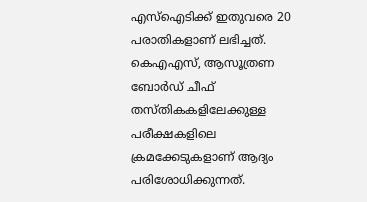എസ്‌ഐടിക്ക് ഇതുവരെ 20 പരാതികളാണ് ലഭിച്ചത്. കെഎഎസ്, ആസൂത്രണ ബോർഡ് ചീഫ് തസ്തികകളിലേക്കുള്ള പരീക്ഷകളിലെ ക്രമക്കേടുകളാണ് ആദ്യം പരിശോധിക്കുന്നത്.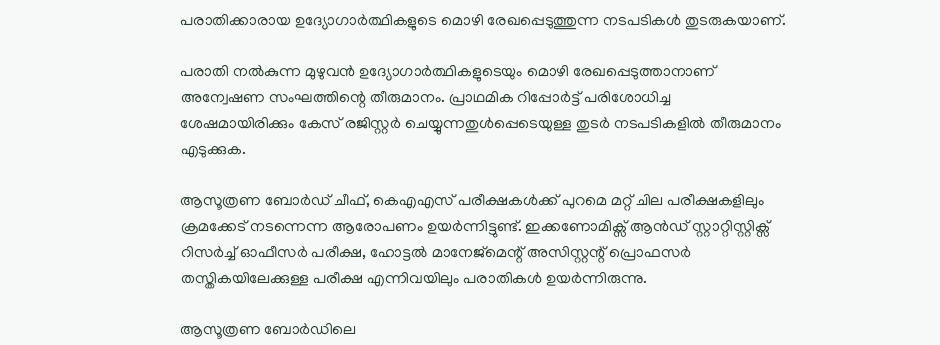പരാതിക്കാരായ ഉദ്യോഗാർത്ഥികളുടെ മൊഴി രേഖപ്പെടുത്തുന്ന നടപടികൾ തുടരുകയാണ്.

പരാതി നൽകുന്ന മുഴുവൻ ഉദ്യോഗാർത്ഥികളുടെയും മൊഴി രേഖപ്പെടുത്താനാണ് അന്വേഷണ സംഘത്തിന്റെ തീരുമാനം. പ്രാഥമിക റിപ്പോർട്ട് പരിശോധിച്ച ശേഷമായിരിക്കും കേസ് രജിസ്റ്റർ ചെയ്യുന്നതുൾപ്പെടെയുള്ള തുടർ നടപടികളിൽ തീരുമാനം എടുക്കുക.

ആസൂത്രണ ബോർഡ് ചീഫ്, കെഎഎസ് പരീക്ഷകൾക്ക് പുറമെ മറ്റ് ചില പരീക്ഷകളിലും ക്രമക്കേട് നടന്നെന്ന ആരോപണം ഉയർന്നിട്ടുണ്ട്. ഇക്കണോമിക്സ് ആൻഡ് സ്റ്റാറ്റിസ്റ്റിക്സ് റിസർച്ച് ഓഫീസർ പരീക്ഷ, ഹോട്ടൽ മാനേജ്മെന്റ് അസിസ്റ്റന്റ് പ്രൊഫസർ തസ്തികയിലേക്കുള്ള പരീക്ഷ എന്നിവയിലും പരാതികൾ ഉയർന്നിരുന്നു.

ആസൂത്രണ ബോർഡിലെ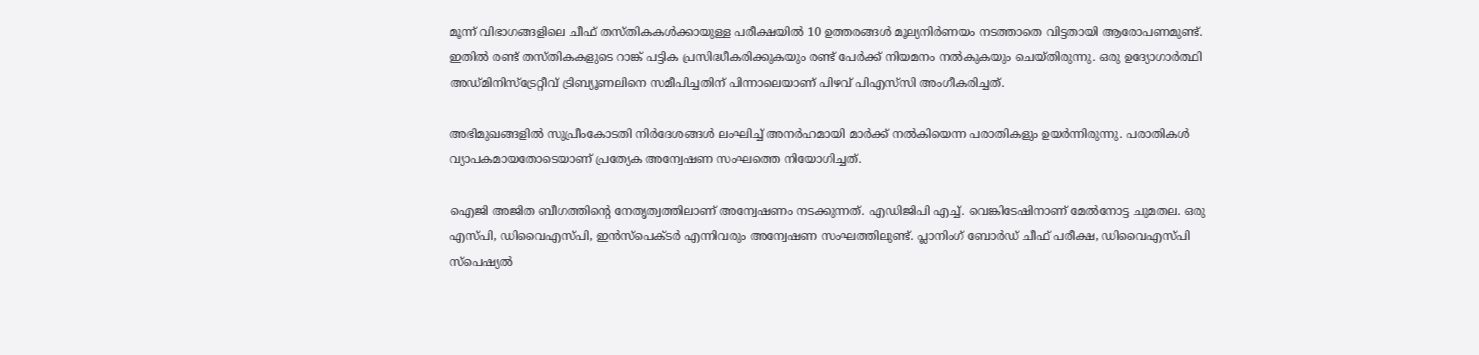മൂന്ന് വിഭാഗങ്ങളിലെ ചീഫ് തസ്തികകൾക്കായുള്ള പരീക്ഷയിൽ 10 ഉത്തരങ്ങൾ മൂല്യനിർണയം നടത്താതെ വിട്ടതായി ആരോപണമുണ്ട്. ഇതിൽ രണ്ട് തസ്തികകളുടെ റാങ്ക് പട്ടിക പ്രസിദ്ധീകരിക്കുകയും രണ്ട് പേർക്ക് നിയമനം നൽകുകയും ചെയ്തിരുന്നു. ഒരു ഉദ്യോഗാർത്ഥി അഡ്മിനിസ്ട്രേറ്റീവ് ട്രിബ്യൂണലിനെ സമീപിച്ചതിന് പിന്നാലെയാണ് പിഴവ് പിഎസ്‌സി അംഗീകരിച്ചത്.

അഭിമുഖങ്ങളിൽ സുപ്രീംകോടതി നിർദേശങ്ങൾ ലംഘിച്ച് അനർഹമായി മാർക്ക് നൽകിയെന്ന പരാതികളും ഉയർന്നിരുന്നു. പരാതികൾ വ്യാപകമായതോടെയാണ് പ്രത്യേക അന്വേഷണ സംഘത്തെ നിയോഗിച്ചത്.

ഐജി അജിത ബീഗത്തിന്റെ നേതൃത്വത്തിലാണ് അന്വേഷണം നടക്കുന്നത്. എഡിജിപി എച്ച്. വെങ്കിടേഷിനാണ് മേൽനോട്ട ചുമതല. ഒരു എസ്‌പി, ഡിവൈഎസ്‌പി, ഇൻസ്‌പെക്ടർ എന്നിവരും അന്വേഷണ സംഘത്തിലുണ്ട്. പ്ലാനിംഗ് ബോർഡ് ചീഫ് പരീക്ഷ, ഡിവൈഎസ്‌പി സ്പെഷ്യൽ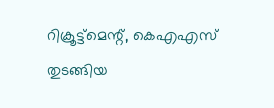റിക്രൂട്ട്മെന്റ്, കെഎഎസ് തുടങ്ങിയ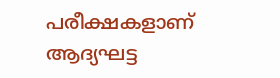പരീക്ഷകളാണ് ആദ്യഘട്ട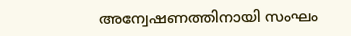അന്വേഷണത്തിനായി സംഘം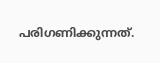പരിഗണിക്കുന്നത്.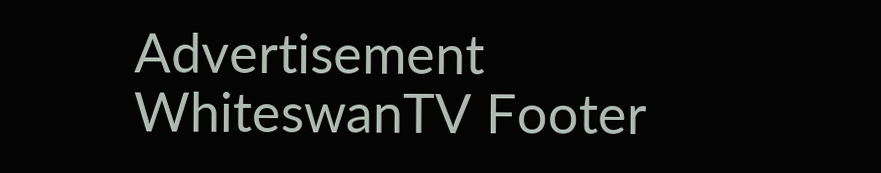Advertisement
WhiteswanTV Footer